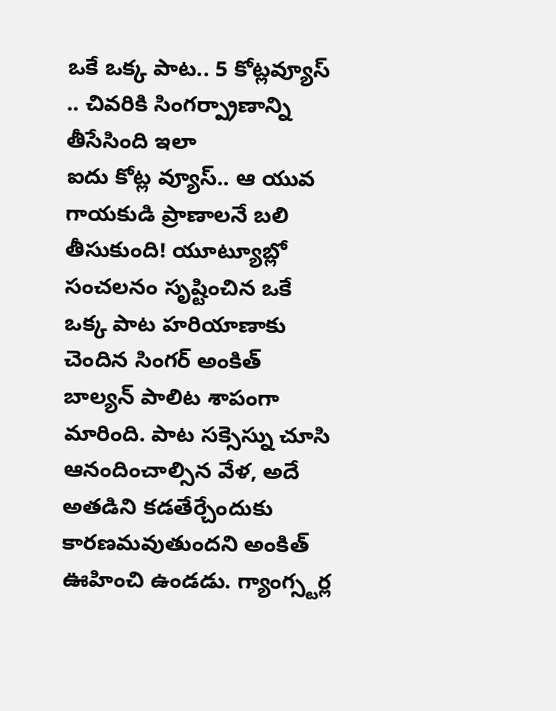ఒకే ఒక్క పాట.. 5 కోట్లవ్యూస్ .. చివరికి సింగర్ప్రాణాన్ని తీసేసింది ఇలా
ఐదు కోట్ల వ్యూస్.. ఆ యువ గాయకుడి ప్రాణాలనే బలి తీసుకుంది! యూట్యూబ్లో సంచలనం సృష్టించిన ఒకే ఒక్క పాట హరియాణాకు చెందిన సింగర్ అంకిత్ బాల్యన్ పాలిట శాపంగా మారింది. పాట సక్సెస్ను చూసి ఆనందించాల్సిన వేళ, అదే అతడిని కడతేర్చేందుకు కారణమవుతుందని అంకిత్ ఊహించి ఉండడు. గ్యాంగ్స్టర్ల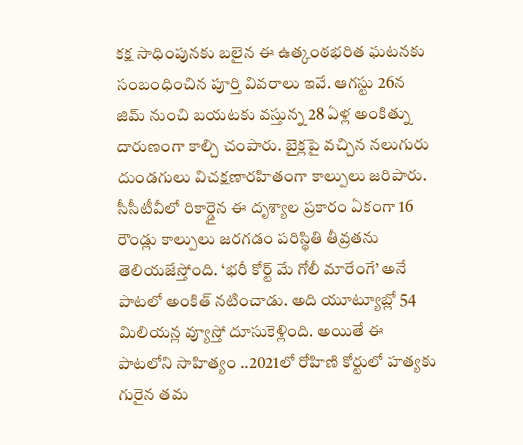కక్ష సాధింపునకు బలైన ఈ ఉత్కంఠభరిత ఘటనకు సంబంధించిన పూర్తి వివరాలు ఇవే. ఆగస్టు 26న జిమ్ నుంచి బయటకు వస్తున్న 28 ఏళ్ల అంకిత్ను దారుణంగా కాల్చి చంపారు. బైక్లపై వచ్చిన నలుగురు దుండగులు విచక్షణారహితంగా కాల్పులు జరిపారు. సీసీటీవీలో రికార్డైన ఈ దృశ్యాల ప్రకారం ఏకంగా 16 రౌండ్లు కాల్పులు జరగడం పరిస్థితి తీవ్రతను తెలియజేస్తోంది. ‘భరీ కోర్ట్ మే గోలీ మారేంగే’ అనే పాటలో అంకిత్ నటించాడు. అది యూట్యూబ్లో 54 మిలియన్ల వ్యూస్తో దూసుకెళ్లింది. అయితే ఈ పాటలోని సాహిత్యం ..2021లో రోహిణి కోర్టులో హత్యకు గురైన తమ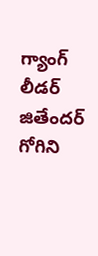గ్యాంగ్ లీడర్ జితేందర్ గోగిని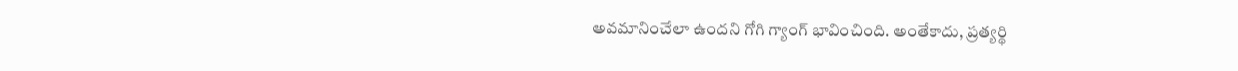అవమానించేలా ఉందని గోగి గ్యాంగ్ భావించింది. అంతేకాదు, ప్రత్యర్థి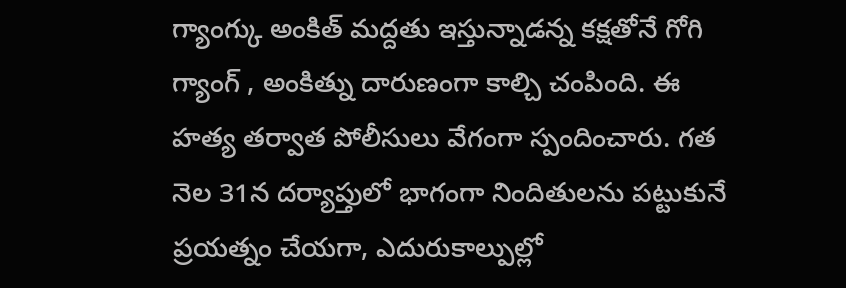గ్యాంగ్కు అంకిత్ మద్దతు ఇస్తున్నాడన్న కక్షతోనే గోగి గ్యాంగ్ , అంకిత్ను దారుణంగా కాల్చి చంపింది. ఈ హత్య తర్వాత పోలీసులు వేగంగా స్పందించారు. గత నెల 31న దర్యాప్తులో భాగంగా నిందితులను పట్టుకునే ప్రయత్నం చేయగా, ఎదురుకాల్పుల్లో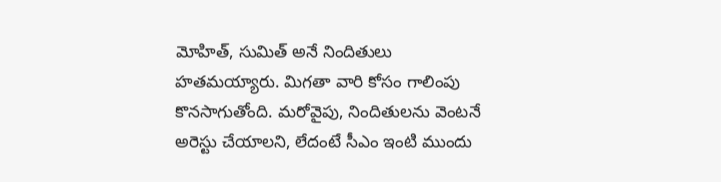మోహిత్, సుమిత్ అనే నిందితులు హతమయ్యారు. మిగతా వారి కోసం గాలింపు కొనసాగుతోంది. మరోవైపు, నిందితులను వెంటనే అరెస్టు చేయాలని, లేదంటే సీఎం ఇంటి ముందు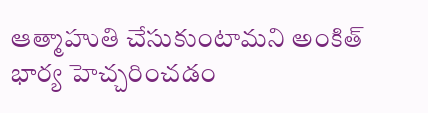ఆత్మాహుతి చేసుకుంటామని అంకిత్ భార్య హెచ్చరించడం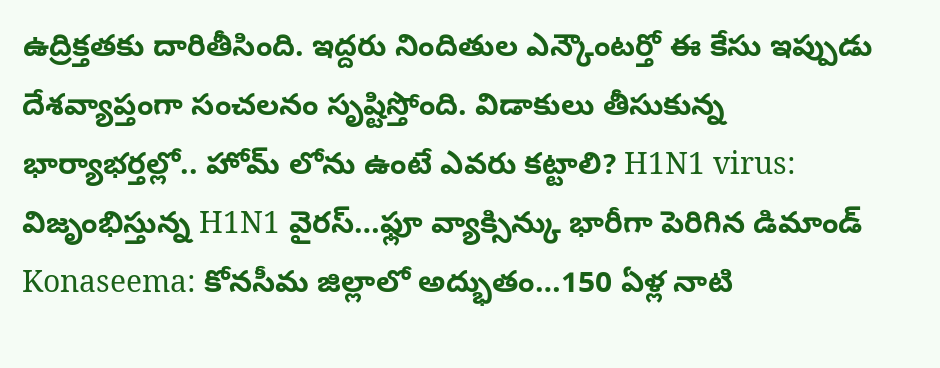ఉద్రిక్తతకు దారితీసింది. ఇద్దరు నిందితుల ఎన్కౌంటర్తో ఈ కేసు ఇప్పుడు దేశవ్యాప్తంగా సంచలనం సృష్టిస్తోంది. విడాకులు తీసుకున్న భార్యాభర్తల్లో.. హోమ్ లోను ఉంటే ఎవరు కట్టాలి? H1N1 virus: విజృంభిస్తున్న H1N1 వైరస్…ఫ్లూ వ్యాక్సిన్కు భారీగా పెరిగిన డిమాండ్ Konaseema: కోనసీమ జిల్లాలో అద్భుతం…150 ఏళ్ల నాటి